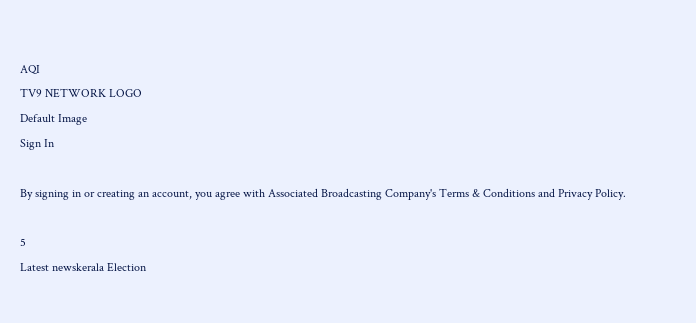AQI
TV9 NETWORK LOGO
Default Image
Sign In

By signing in or creating an account, you agree with Associated Broadcasting Company's Terms & Conditions and Privacy Policy.

5
Latest newskerala Election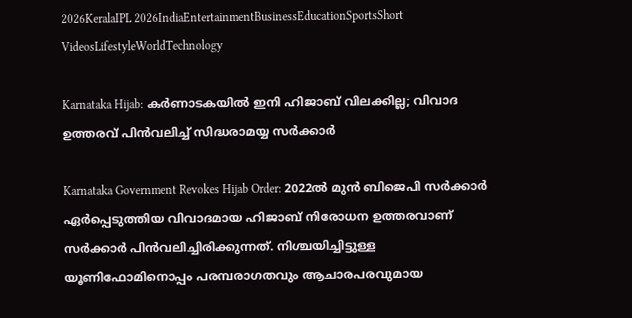2026KeralaIPL 2026IndiaEntertainmentBusinessEducationSportsShort VideosLifestyleWorldTechnology

Karnataka Hijab: കർണാടകയിൽ ഇനി ഹിജാബ് വിലക്കില്ല; വിവാദ ഉത്തരവ് പിൻവലിച്ച് സിദ്ധരാമയ്യ സർക്കാർ

Karnataka Government Revokes Hijab Order: 2022ല്‍ മുന്‍ ബിജെപി സര്‍ക്കാര്‍ ഏര്‍പ്പെടുത്തിയ വിവാദമായ ഹിജാബ് നിരോധന ഉത്തരവാണ് സർക്കാർ പിൻവലിച്ചിരിക്കുന്നത്. നിശ്ചയിച്ചിട്ടുള്ള യൂണിഫോമിനൊപ്പം പരമ്പരാഗതവും ആചാരപരവുമായ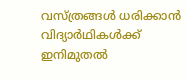വസ്ത്രങ്ങൾ ധരിക്കാന്‍ വിദ്യാര്‍ഥികള്‍ക്ക് ഇനിമുതൽ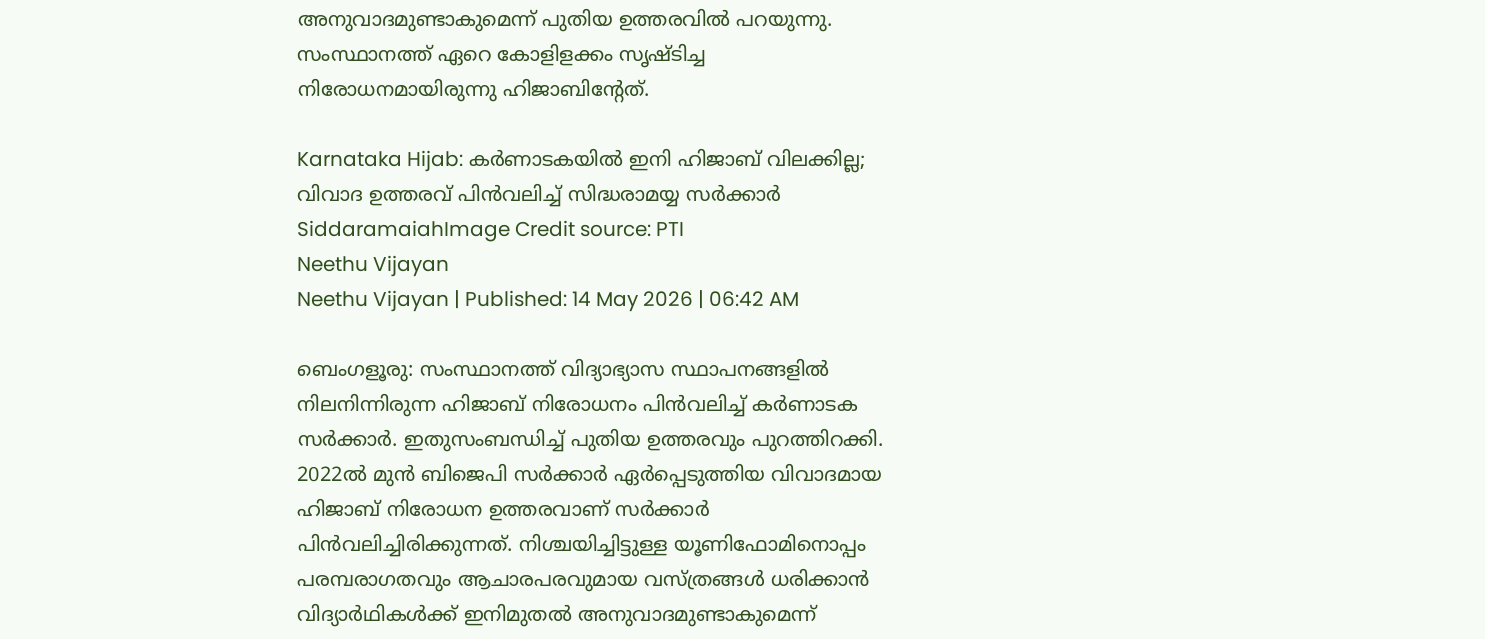അനുവാദമുണ്ടാകുമെന്ന് പുതിയ ഉത്തരവില്‍ പറയുന്നു. സംസ്ഥാനത്ത് ഏറെ കോളിളക്കം സൃഷ്ടിച്ച നിരോധനമായിരുന്നു ഹിജാബിൻ്റേത്.

Karnataka Hijab: കർണാടകയിൽ ഇനി ഹിജാബ് വിലക്കില്ല; വിവാദ ഉത്തരവ് പിൻവലിച്ച് സിദ്ധരാമയ്യ സർക്കാർ
SiddaramaiahImage Credit source: PTI
Neethu Vijayan
Neethu Vijayan | Published: 14 May 2026 | 06:42 AM

ബെംഗളൂരു: സംസ്ഥാനത്ത് വിദ്യാഭ്യാസ സ്ഥാപനങ്ങളില്‍ നിലനിന്നിരുന്ന ഹിജാബ് നിരോധനം പിന്‍വലിച്ച് കര്‍ണാടക സര്‍ക്കാര്‍. ഇതുസംബന്ധിച്ച് പുതിയ ഉത്തരവും പുറത്തിറക്കി. 2022ല്‍ മുന്‍ ബിജെപി സര്‍ക്കാര്‍ ഏര്‍പ്പെടുത്തിയ വിവാദമായ ഹിജാബ് നിരോധന ഉത്തരവാണ് സർക്കാർ പിൻവലിച്ചിരിക്കുന്നത്. നിശ്ചയിച്ചിട്ടുള്ള യൂണിഫോമിനൊപ്പം പരമ്പരാഗതവും ആചാരപരവുമായ വസ്ത്രങ്ങൾ ധരിക്കാന്‍ വിദ്യാര്‍ഥികള്‍ക്ക് ഇനിമുതൽ അനുവാദമുണ്ടാകുമെന്ന്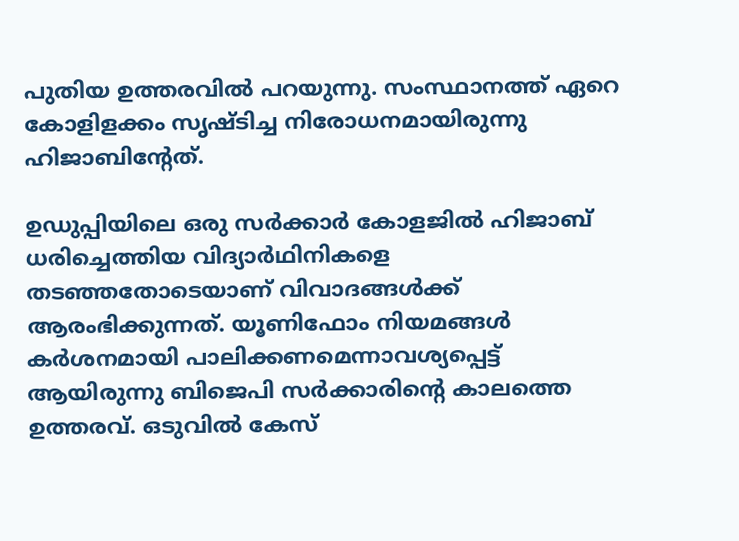പുതിയ ഉത്തരവില്‍ പറയുന്നു. സംസ്ഥാനത്ത് ഏറെ കോളിളക്കം സൃഷ്ടിച്ച നിരോധനമായിരുന്നു ഹിജാബിൻ്റേത്.

ഉഡുപ്പിയിലെ ഒരു സര്‍ക്കാര്‍ കോളജില്‍ ഹിജാബ് ധരിച്ചെത്തിയ വിദ്യാര്‍ഥിനികളെ തടഞ്ഞതോടെയാണ് വിവാദങ്ങള്‍ക്ക് ആരംഭിക്കുന്നത്. യൂണിഫോം നിയമങ്ങള്‍ കര്‍ശനമായി പാലിക്കണമെന്നാവശ്യപ്പെട്ട് ആയിരുന്നു ബിജെപി സര്‍ക്കാരിൻ്റെ കാലത്തെ ഉത്തരവ്. ഒടുവിൽ കേസ്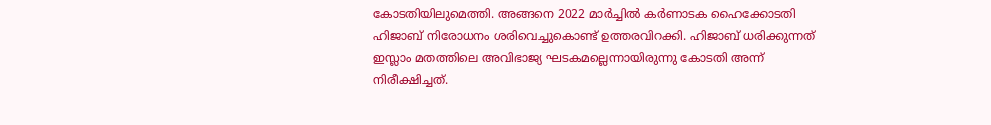കോടതിയിലുമെത്തി. അങ്ങനെ 2022 മാര്‍ച്ചില്‍ കര്‍ണാടക ഹൈക്കോടതി ഹിജാബ് നിരോധനം ശരിവെച്ചുകൊണ്ട് ഉത്തരവിറക്കി. ഹിജാബ് ധരിക്കുന്നത് ഇസ്ലാം മതത്തിലെ അവിഭാജ്യ ഘടകമല്ലെന്നായിരുന്നു കോടതി അന്ന് നിരീക്ഷിച്ചത്.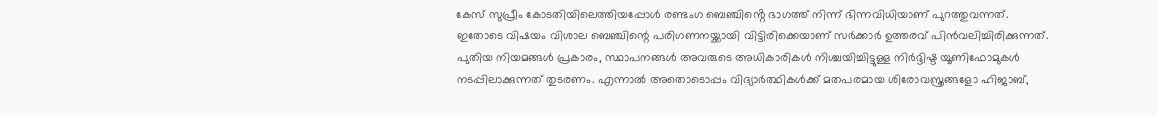കേസ് സുപ്രീം കോടതിയിലെത്തിയപ്പോള്‍ രണ്ടംഗ ബെഞ്ചിൻ്റെ ഭാഗത്ത് നിന്ന് ഭിന്നവിധിയാണ് പുറത്തുവന്നത്. ഇതോടെ വിഷയം വിശാല ബെഞ്ചിന്റെ പരിഗണനയ്ക്കായി വിട്ടിരിക്കെയാണ് സർക്കാർ ഉത്തരവ് പിൻവലിച്ചിരിക്കുന്നത്. പുതിയ നിയമങ്ങൾ പ്രകാരം, സ്ഥാപനങ്ങൾ അവരുടെ അധികാരികൾ നിശ്ചയിച്ചിട്ടുള്ള നിർദ്ദിഷ്ട യൂണിഫോമുകൾ നടപ്പിലാക്കുന്നത് തുടരണം. എന്നാൽ അതൊടൊപ്പം വിദ്യാർത്ഥികൾക്ക് മതപരമായ ശിരോവസ്ത്രങ്ങളോ ഹിജാബ്,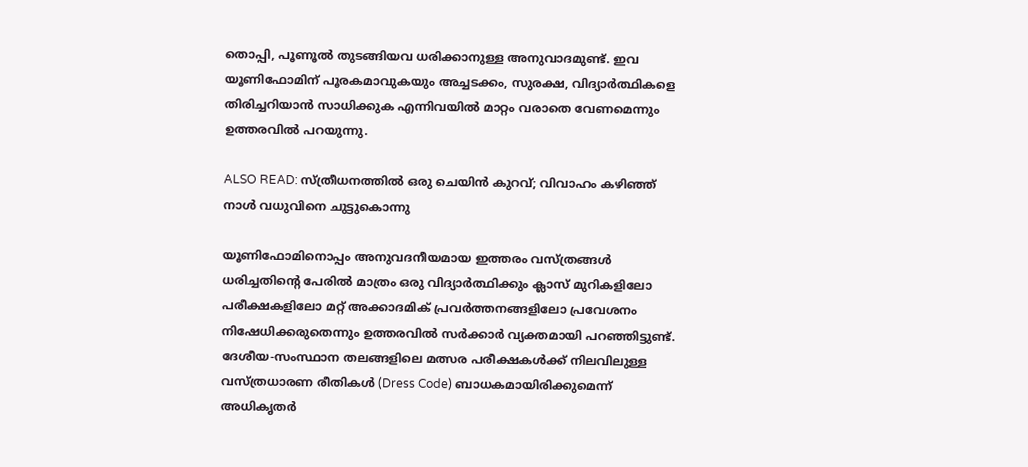തൊപ്പി, പൂണൂൽ തുടങ്ങിയവ ധരിക്കാനുള്ള അനുവാദമുണ്ട്. ഇവ യൂണിഫോമിന് പൂരകമാവുകയും അച്ചടക്കം, സുരക്ഷ, വിദ്യാർത്ഥികളെ തിരിച്ചറിയാൻ സാധിക്കുക എന്നിവയിൽ മാറ്റം വരാതെ വേണമെന്നും ഉത്തരവിൽ പറയുന്നു.

ALSO READ: സ്ത്രീധനത്തിൽ ഒരു ചെയിൻ കുറവ്; വിവാഹം കഴിഞ്ഞ് നാൾ വധുവിനെ ചുട്ടുകൊന്നു

യൂണിഫോമിനൊപ്പം അനുവദനീയമായ ഇത്തരം വസ്ത്രങ്ങൾ ധരിച്ചതിന്റെ പേരിൽ മാത്രം ഒരു വിദ്യാർത്ഥിക്കും ക്ലാസ് മുറികളിലോ പരീക്ഷകളിലോ മറ്റ് അക്കാദമിക് പ്രവർത്തനങ്ങളിലോ പ്രവേശനം നിഷേധിക്കരുതെന്നും ഉത്തരവിൽ സർക്കാർ വ്യക്തമായി പറഞ്ഞിട്ടുണ്ട്. ദേശീയ-സംസ്ഥാന തലങ്ങളിലെ മത്സര പരീക്ഷകൾക്ക് നിലവിലുള്ള വസ്ത്രധാരണ രീതികൾ (Dress Code) ബാധകമായിരിക്കുമെന്ന് അധികൃതർ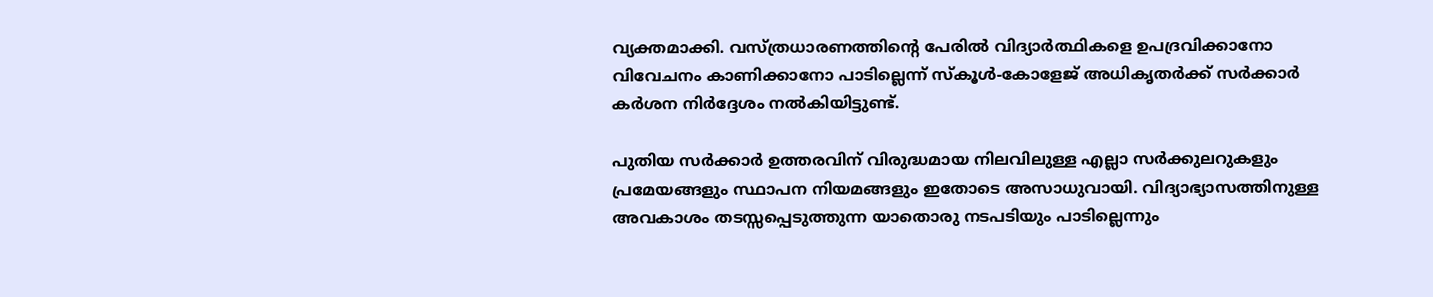വ്യക്തമാക്കി. വസ്ത്രധാരണത്തിൻ്റെ പേരിൽ വിദ്യാർത്ഥികളെ ഉപദ്രവിക്കാനോ വിവേചനം കാണിക്കാനോ പാടില്ലെന്ന് സ്കൂൾ-കോളേജ് അധികൃതർക്ക് സർക്കാർ കർശന നിർദ്ദേശം നൽകിയിട്ടുണ്ട്.

പുതിയ സർക്കാർ ഉത്തരവിന് വിരുദ്ധമായ നിലവിലുള്ള എല്ലാ സർക്കുലറുകളും പ്രമേയങ്ങളും സ്ഥാപന നിയമങ്ങളും ഇതോടെ അസാധുവായി. വിദ്യാഭ്യാസത്തിനുള്ള അവകാശം തടസ്സപ്പെടുത്തുന്ന യാതൊരു നടപടിയും പാടില്ലെന്നും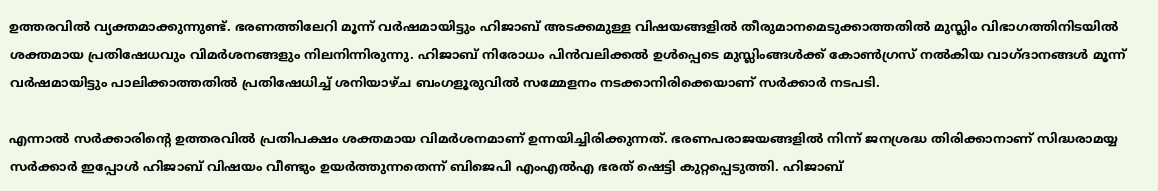ഉത്തരവിൽ വ്യക്തമാക്കുന്നുണ്ട്. ഭരണത്തിലേറി മൂന്ന് വര്‍ഷമായിട്ടും ഹിജാബ് അടക്കമുള്ള വിഷയങ്ങളില്‍ തീരുമാനമെടുക്കാത്തതില്‍ മുസ്ലിം വിഭാഗത്തിനിടയില്‍ ശക്തമായ പ്രതിഷേധവും വിമർശനങ്ങളും നിലനിന്നിരുന്നു. ഹിജാബ് നിരോധം പിന്‍വലിക്കല്‍ ഉള്‍പ്പെടെ മുസ്ലിംങ്ങള്‍ക്ക് കോണ്‍ഗ്രസ് നല്‍കിയ വാഗ്ദാനങ്ങള്‍ മൂന്ന് വര്‍ഷമായിട്ടും പാലിക്കാത്തതില്‍ പ്രതിഷേധിച്ച് ശനിയാഴ്ച ബംഗളൂരുവില്‍ സമ്മേളനം നടക്കാനിരിക്കെയാണ് സര്‍ക്കാര്‍ നടപടി.

എന്നാൽ സർക്കാരിൻ്റെ ഉത്തരവിൽ പ്രതിപക്ഷം ശക്തമായ വിമർശനമാണ് ഉന്നയിച്ചിരിക്കുന്നത്. ഭരണപരാജയങ്ങളിൽ നിന്ന് ജനശ്രദ്ധ തിരിക്കാനാണ് സിദ്ധരാമയ്യ സർക്കാർ ഇപ്പോൾ ഹിജാബ് വിഷയം വീണ്ടും ഉയർത്തുന്നതെന്ന് ബിജെപി എംഎൽഎ ഭരത് ഷെട്ടി കുറ്റപ്പെടുത്തി. ഹിജാബ്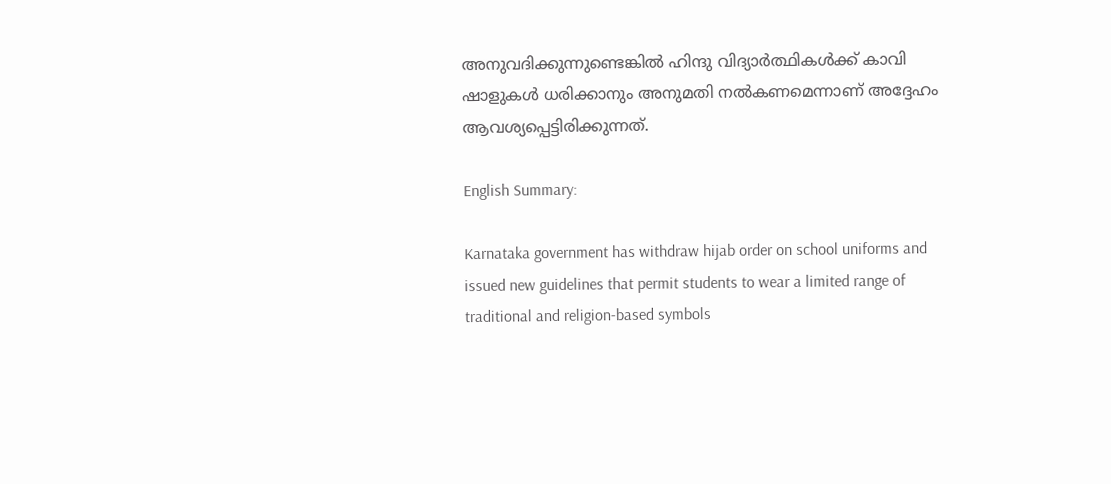അനുവദിക്കുന്നുണ്ടെങ്കിൽ ഹിന്ദു വിദ്യാർത്ഥികൾക്ക് കാവി ഷാളുകൾ ധരിക്കാനും അനുമതി നൽകണമെന്നാണ് അദ്ദേഹം ആവശ്യപ്പെട്ടിരിക്കുന്നത്.

English Summary:

Karnataka government has withdraw hijab order on school uniforms and issued new guidelines that permit students to wear a limited range of traditional and religion-based symbols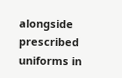alongside prescribed uniforms in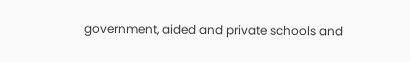government, aided and private schools and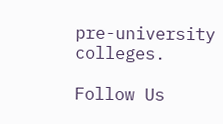pre-university colleges.

Follow Us